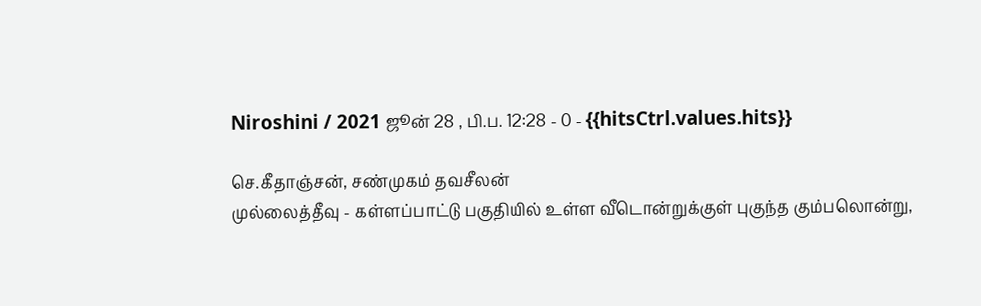Niroshini / 2021 ஜூன் 28 , பி.ப. 12:28 - 0 - {{hitsCtrl.values.hits}}

செ.கீதாஞ்சன், சண்முகம் தவசீலன்
முல்லைத்தீவு - கள்ளப்பாட்டு பகுதியில் உள்ள வீடொன்றுக்குள் புகுந்த கும்பலொன்று,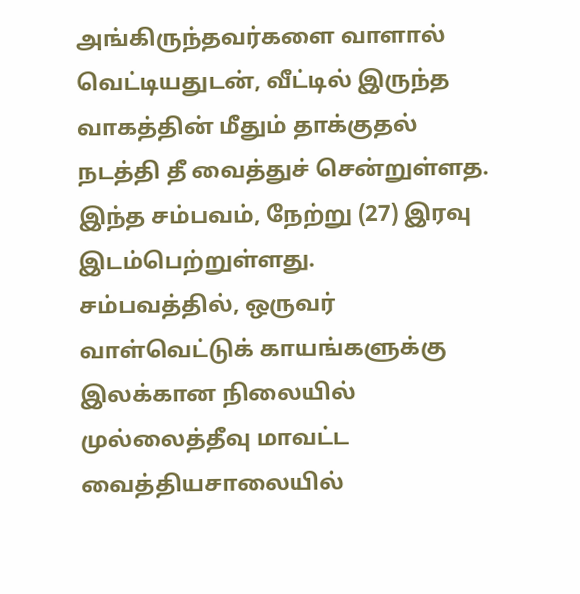அங்கிருந்தவர்களை வாளால் வெட்டியதுடன், வீட்டில் இருந்த வாகத்தின் மீதும் தாக்குதல் நடத்தி தீ வைத்துச் சென்றுள்ளத.
இந்த சம்பவம், நேற்று (27) இரவு இடம்பெற்றுள்ளது.
சம்பவத்தில், ஒருவர் வாள்வெட்டுக் காயங்களுக்கு இலக்கான நிலையில் முல்லைத்தீவு மாவட்ட வைத்தியசாலையில்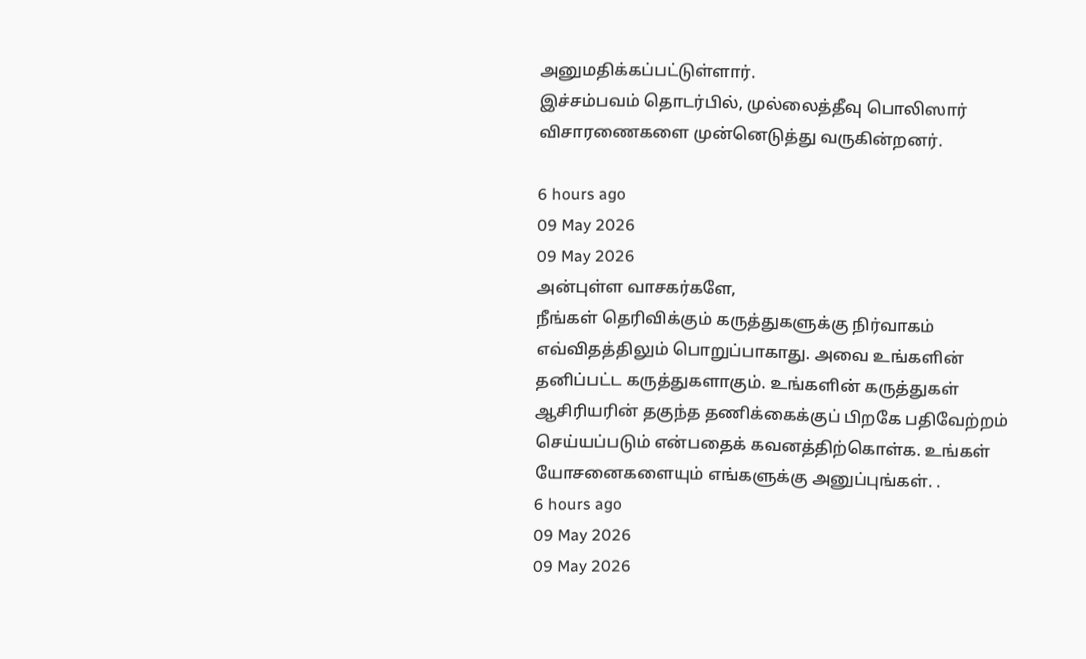அனுமதிக்கப்பட்டுள்ளார்.
இச்சம்பவம் தொடர்பில், முல்லைத்தீவு பொலிஸார் விசாரணைகளை முன்னெடுத்து வருகின்றனர்.

6 hours ago
09 May 2026
09 May 2026
அன்புள்ள வாசகர்களே,
நீங்கள் தெரிவிக்கும் கருத்துகளுக்கு நிர்வாகம் எவ்விதத்திலும் பொறுப்பாகாது. அவை உங்களின் தனிப்பட்ட கருத்துகளாகும். உங்களின் கருத்துகள் ஆசிரியரின் தகுந்த தணிக்கைக்குப் பிறகே பதிவேற்றம் செய்யப்படும் என்பதைக் கவனத்திற்கொள்க. உங்கள் யோசனைகளையும் எங்களுக்கு அனுப்புங்கள். .
6 hours ago
09 May 2026
09 May 2026